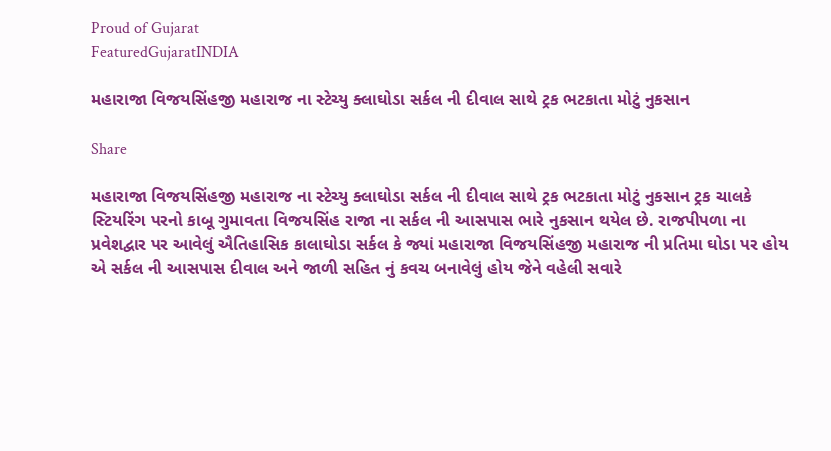Proud of Gujarat
FeaturedGujaratINDIA

મહારાજા વિજયસિંહજી મહારાજ ના સ્ટેચ્યુ ક્લાઘોડા સર્કલ ની દીવાલ સાથે ટ્રક ભટકાતા મોટું નુકસાન

Share

મહારાજા વિજયસિંહજી મહારાજ ના સ્ટેચ્યુ ક્લાઘોડા સર્કલ ની દીવાલ સાથે ટ્રક ભટકાતા મોટું નુકસાન ટ્રક ચાલકે સ્ટિયરિંગ પરનો કાબૂ ગુમાવતા વિજયસિંહ રાજા ના સર્કલ ની આસપાસ ભારે નુકસાન થયેલ છે. રાજપીપળા ના પ્રવેશદ્વાર પર આવેલું ઐતિહાસિક કાલાઘોડા સર્કલ કે જ્યાં મહારાજા વિજયસિંહજી મહારાજ ની પ્રતિમા ઘોડા પર હોય એ સર્કલ ની આસપાસ દીવાલ અને જાળી સહિત નું કવચ બનાવેલું હોય જેને વહેલી સવારે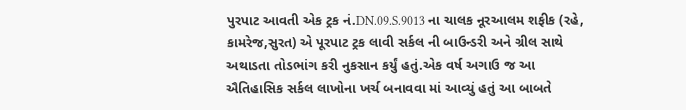પુરપાટ આવતી એક ટ્રક નં.DN.09.S.9013 ના ચાલક નૂરઆલમ શફીક (રહે, કામરેજ,સુરત) એ પૂરપાટ ટ્રક લાવી સર્કલ ની બાઉન્ડરી અને ગ્રીલ સાથે અથાડતા તોડભાંગ કરી નુકસાન કર્યું હતું.એક વર્ષ અગાઉ જ આ ઐતિહાસિક સર્કલ લાખોના ખર્ચ બનાવવા માં આવ્યું હતું આ બાબતે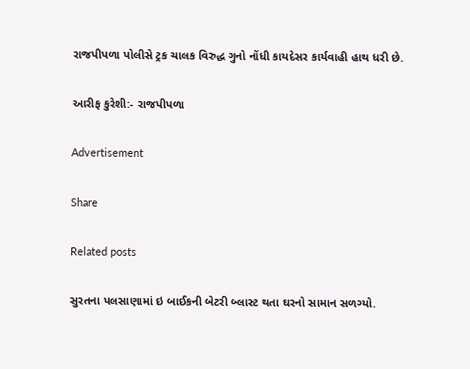રાજપીપળા પોલીસે ટ્રક ચાલક વિરુદ્ધ ગુનો નોંધી કાયદેસર કાર્યવાહી હાથ ધરી છે.

આરીફ કુરેશી:- રાજપીપળા

Advertisement

Share

Related posts

સુરતના પલસાણામાં ઇ બાઈકની બેટરી બ્લાસ્ટ થતા ઘરનો સામાન સળગ્યો.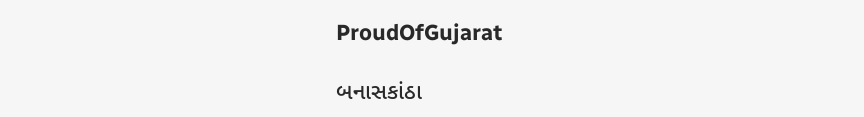ProudOfGujarat

બનાસકાંઠા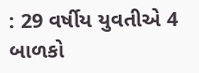: 29 વર્ષીય યુવતીએ 4 બાળકો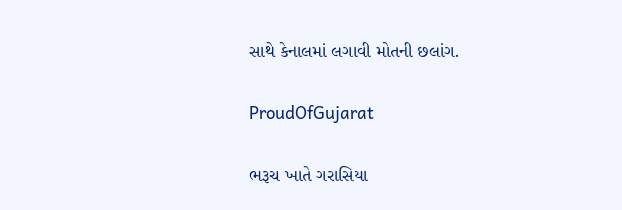સાથે કેનાલમાં લગાવી મોતની છલાંગ.

ProudOfGujarat

ભરૂચ ખાતે ગરાસિયા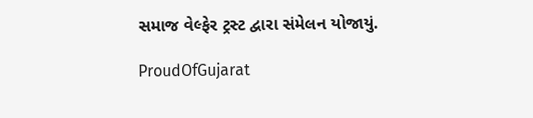સમાજ વેલ્ફેર ટ્રસ્ટ દ્વારા સંમેલન યોજાયું.

ProudOfGujarat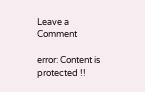Leave a Comment

error: Content is protected !!